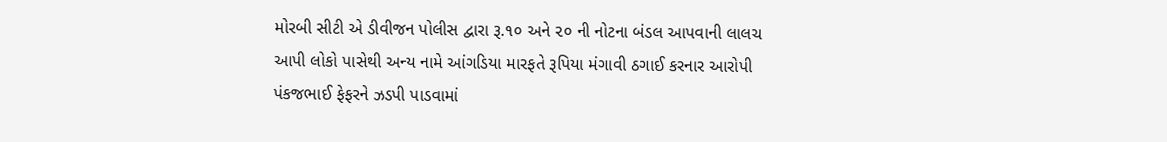મોરબી સીટી એ ડીવીજન પોલીસ દ્વારા રૂ.૧૦ અને ૨૦ ની નોટના બંડલ આપવાની લાલચ આપી લોકો પાસેથી અન્ય નામે આંગડિયા મારફતે રૂપિયા મંગાવી ઠગાઈ કરનાર આરોપી પંકજભાઈ ફેફરને ઝડપી પાડવામાં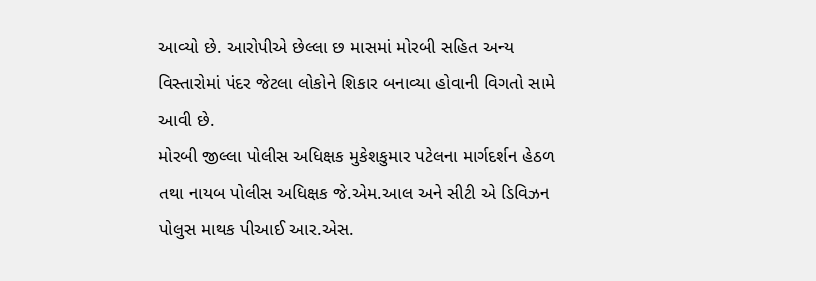આવ્યો છે. આરોપીએ છેલ્લા છ માસમાં મોરબી સહિત અન્ય વિસ્તારોમાં પંદર જેટલા લોકોને શિકાર બનાવ્યા હોવાની વિગતો સામે આવી છે.
મોરબી જીલ્લા પોલીસ અધિક્ષક મુકેશકુમાર પટેલના માર્ગદર્શન હેઠળ તથા નાયબ પોલીસ અધિક્ષક જે.એમ.આલ અને સીટી એ ડિવિઝન પોલુસ માથક પીઆઈ આર.એસ.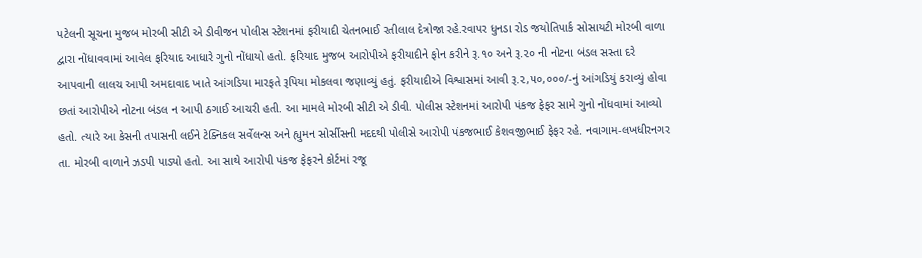પટેલની સૂચના મુજબ મોરબી સીટી એ ડીવીજન પોલીસ સ્ટેશનમાં ફરીયાદી ચેતનભાઈ રતીલાલ દેત્રોજા રહે.રવાપર ધુનડા રોડ જયોતિપાર્ક સોસાયટી મોરબી વાળા દ્વારા નોંધાવવામાં આવેલ ફરિયાદ આધારે ગુનો નોંધાયો હતો. ફરિયાદ મુજબ આરોપીએ ફરીયાદીને ફોન કરીને રૂ.૧૦ અને રૂ.૨૦ ની નોટના બંડલ સસ્તા દરે આપવાની લાલચ આપી અમદાવાદ ખાતે આંગડિયા મારફતે રૂપિયા મોકલવા જણાવ્યું હતું. ફરીયાદીએ વિશ્વાસમાં આવી રૂ.૨,૫૦,૦૦૦/-નું આંગડિયું કરાવ્યું હોવા છતાં આરોપીએ નોટના બંડલ ન આપી ઠગાઈ આચરી હતી. આ મામલે મોરબી સીટી એ ડીવી. પોલીસ સ્ટેશનમાં આરોપી પંકજ ફેફર સામે ગુનો નોંધવામાં આવ્યો હતો. ત્યારે આ કેસની તપાસની લઈને ટેક્નિકલ સર્વેલન્સ અને હ્યુમન સોર્સીસની મદદથી પોલીસે આરોપી પંકજભાઈ કેશવજીભાઈ ફેફર રહે. નવાગામ-લખધીરનગર તા. મોરબી વાળાને ઝડપી પાડ્યો હતો. આ સાથે આરોપી પંકજ ફેફરને કોર્ટમાં રજૂ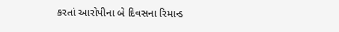કરતાં આરોપીના બે દિવસના રિમાન્ડ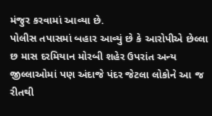મંજુર કરવામાં આવ્યા છે.
પોલીસ તપાસમાં બહાર આવ્યું છે કે આરોપીએ છેલ્લા છ માસ દરમિયાન મોરબી શહેર ઉપરાંત અન્ય જીલ્લાઓમાં પણ અંદાજે પંદર જેટલા લોકોને આ જ રીતથી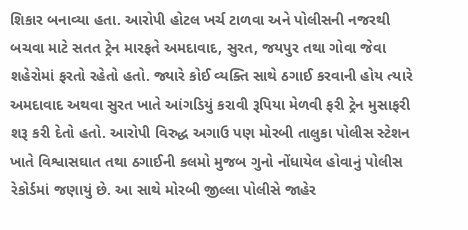શિકાર બનાવ્યા હતા. આરોપી હોટલ ખર્ચ ટાળવા અને પોલીસની નજરથી બચવા માટે સતત ટ્રેન મારફતે અમદાવાદ, સુરત, જયપુર તથા ગોવા જેવા શહેરોમાં ફરતો રહેતો હતો. જ્યારે કોઈ વ્યક્તિ સાથે ઠગાઈ કરવાની હોય ત્યારે અમદાવાદ અથવા સુરત ખાતે આંગડિયું કરાવી રૂપિયા મેળવી ફરી ટ્રેન મુસાફરી શરૂ કરી દેતો હતો. આરોપી વિરુદ્ધ અગાઉ પણ મોરબી તાલુકા પોલીસ સ્ટેશન ખાતે વિશ્વાસઘાત તથા ઠગાઈની કલમો મુજબ ગુનો નોંધાયેલ હોવાનું પોલીસ રેકોર્ડમાં જણાયું છે. આ સાથે મોરબી જીલ્લા પોલીસે જાહેર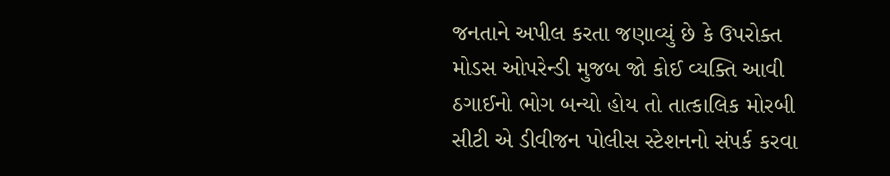જનતાને અપીલ કરતા જણાવ્યું છે કે ઉપરોક્ત મોડસ ઓપરેન્ડી મુજબ જો કોઈ વ્યક્તિ આવી ઠગાઈનો ભોગ બન્યો હોય તો તાત્કાલિક મોરબી સીટી એ ડીવીજન પોલીસ સ્ટેશનનો સંપર્ક કરવા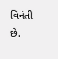વિનંતી છે.